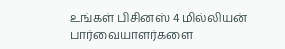உங்கள் பிசினஸ் 4 மில்லியன் பார்வையாளர்களை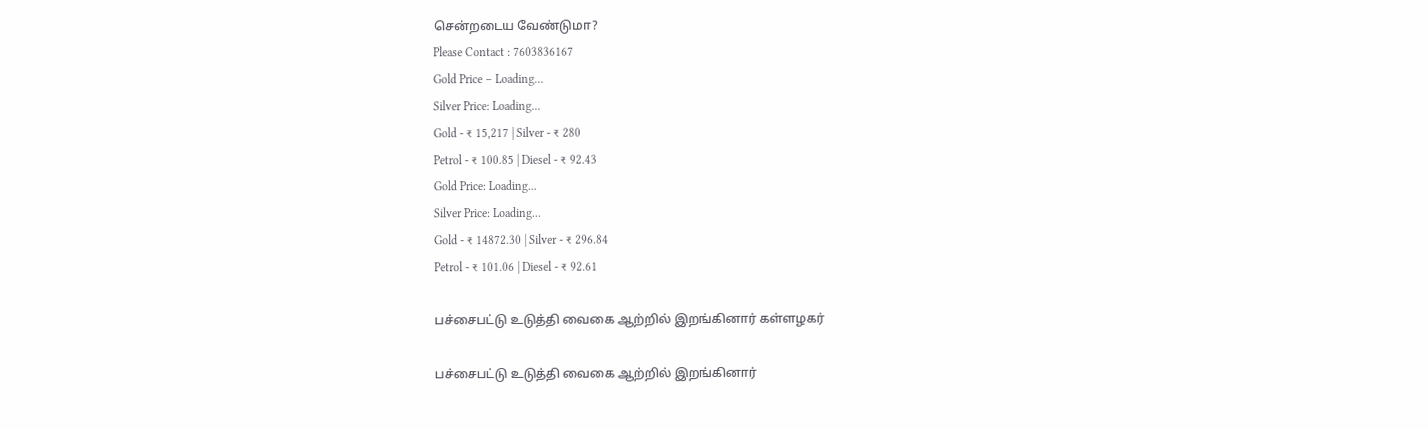சென்றடைய வேண்டுமா?
Please Contact : 7603836167
Gold Price – Loading…
Silver Price: Loading...
Gold - ₹ 15,217 | Silver - ₹ 280
Petrol - ₹ 100.85 | Diesel - ₹ 92.43
Gold Price: Loading...
Silver Price: Loading...
Gold - ₹ 14872.30 | Silver - ₹ 296.84
Petrol - ₹ 101.06 | Diesel - ₹ 92.61

பச்சைபட்டு உடுத்தி வைகை ஆற்றில் இறங்கினார் கள்ளழகர்

பச்சைபட்டு உடுத்தி வைகை ஆற்றில் இறங்கினார்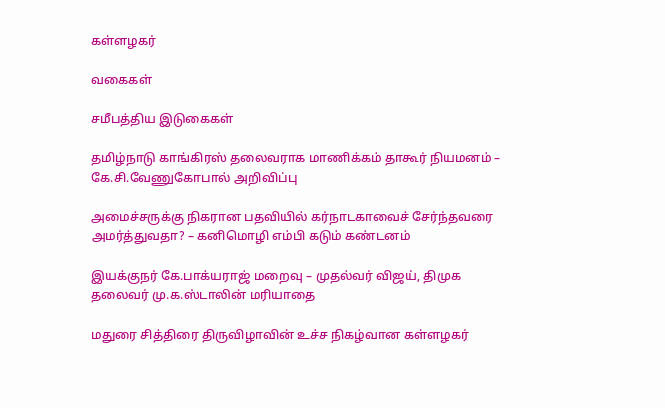கள்ளழகர்

வகைகள்

சமீபத்திய இடுகைகள்

தமிழ்நாடு காங்கிரஸ் தலைவராக மாணிக்கம் தாகூர் நியமனம் – கே.சி.வேணுகோபால் அறிவிப்பு

அமைச்சருக்கு நிகரான பதவியில் கர்நாடகாவைச் சேர்ந்தவரை அமர்த்துவதா? – கனிமொழி எம்பி கடும் கண்டனம்

இயக்குநர் கே.பாக்யராஜ் மறைவு – முதல்வர் விஜய், திமுக தலைவர் மு.க.ஸ்டாலின் மரியாதை

மதுரை சித்திரை திருவிழாவின் உச்ச நிகழ்வான கள்ளழகர்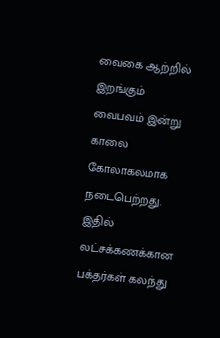வைகை ஆற்றில் இறங்கும் வைபவம் இன்று காலை கோலாகலமாக நடைபெற்றது. இதில் லட்சக்கணக்கான பக்தர்கள் கலந்து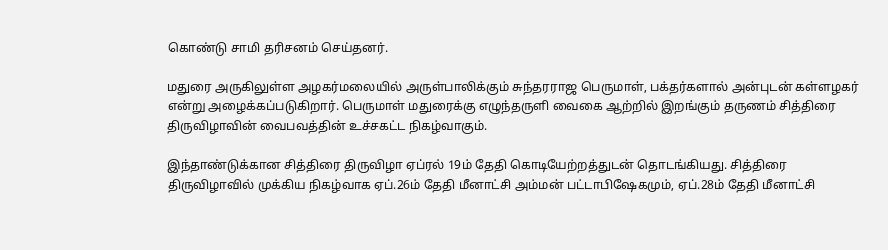கொண்டு சாமி தரிசனம் செய்தனர்.

மதுரை அருகிலுள்ள அழகர்மலையில் அருள்பாலிக்கும் சுந்தரராஜ பெருமாள், பக்தர்களால் அன்புடன் கள்ளழகர் என்று அழைக்கப்படுகிறார். பெருமாள் மதுரைக்கு எழுந்தருளி வைகை ஆற்றில் இறங்கும் தருணம் சித்திரை திருவிழாவின் வைபவத்தின் உச்சகட்ட நிகழ்வாகும்.

இந்தாண்டுக்கான சித்திரை திருவிழா ஏப்ரல் 19ம் தேதி கொடியேற்றத்துடன் தொடங்கியது. சித்திரை திருவிழாவில் முக்கிய நிகழ்வாக ஏப்.26ம் தேதி மீனாட்சி அம்மன் பட்டாபிஷேகமும், ஏப்.28ம் தேதி மீனாட்சி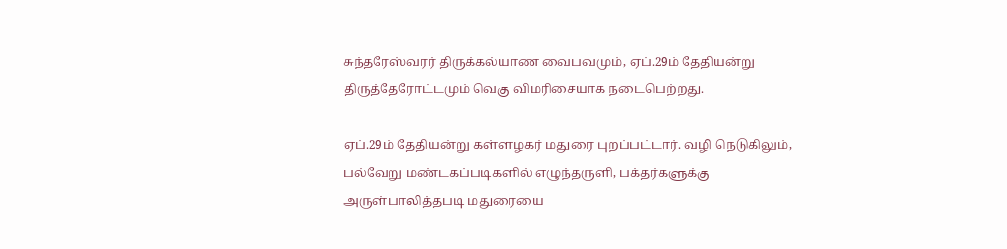சுந்தரேஸ்வரர் திருக்கல்யாண வைபவமும், ஏப்.29ம் தேதியன்று திருத்தேரோட்டமும் வெகு விமரிசையாக நடைபெற்றது.

ஏப்.29ம் தேதியன்று கள்ளழகர் மதுரை புறப்பட்டார். வழி நெடுகிலும், பல்வேறு மண்டகப்படிகளில் எழுந்தருளி, பக்தர்களுக்கு அருள்பாலித்தபடி மதுரையை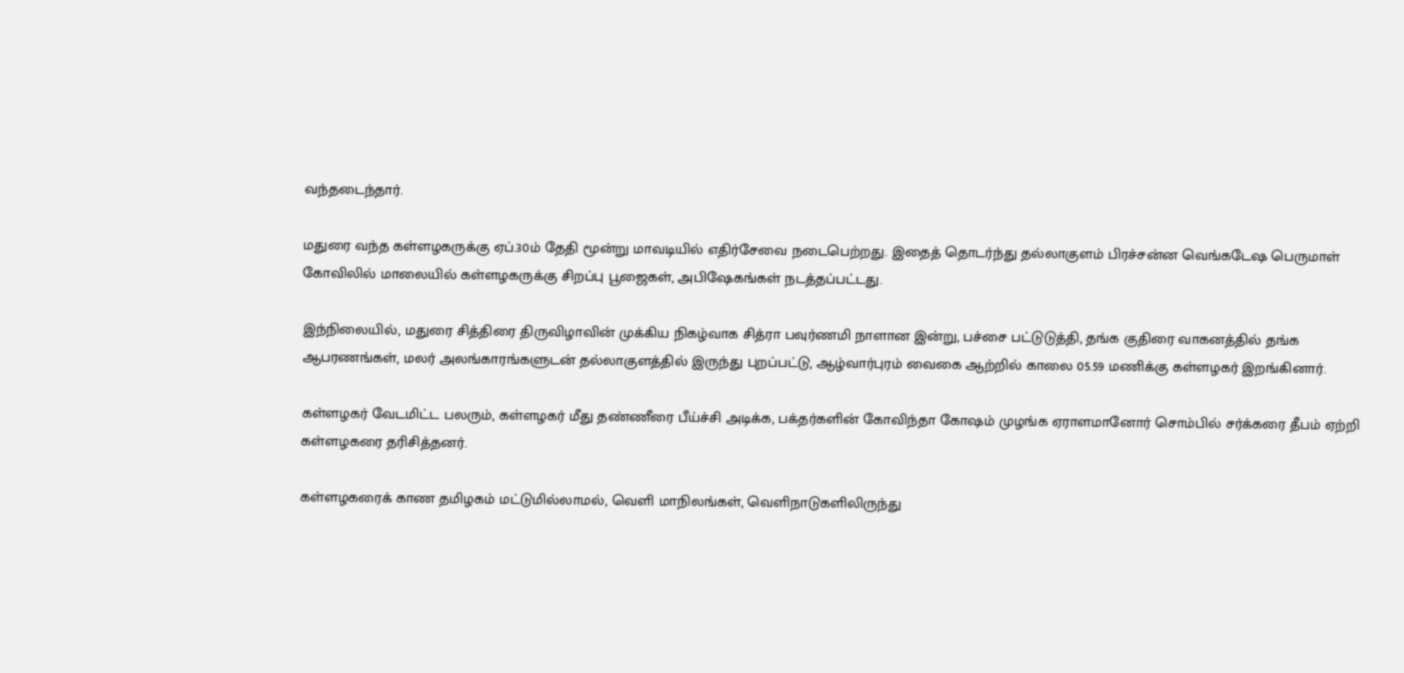வந்தடைந்தார்.

மதுரை வந்த கள்ளழகருக்கு ஏப்.30ம் தேதி மூன்று மாவடியில் எதிர்சேவை நடைபெற்றது. இதைத் தொடர்ந்து தல்லாகுளம் பிரச்சன்ன வெங்கடேஷ பெருமாள் கோவிலில் மாலையில் கள்ளழகருக்கு சிறப்பு பூஜைகள், அபிஷேகங்கள் நடத்தப்பட்டது.

இந்நிலையில், மதுரை சித்திரை திருவிழாவின் முக்கிய நிகழ்வாக சித்ரா பவுர்ணமி நாளான இன்று, பச்சை பட்டுடுத்தி, தங்க குதிரை வாகனத்தில் தங்க ஆபரணங்கள், மலர் அலங்காரங்களுடன் தல்லாகுளத்தில் இருந்து புறப்பட்டு, ஆழ்வார்புரம் வைகை ஆற்றில் காலை 05.59 மணிக்கு கள்ளழகர் இறங்கினார்.

கள்ளழகர் வேடமிட்ட பலரும், கள்ளழகர் மீது தண்ணீரை பீய்ச்சி அடிக்க, பக்தர்களின் கோவிந்தா கோஷம் முழங்க ஏராளமானோர் சொம்பில் சர்க்கரை தீபம் ஏற்றி கள்ளழகரை தரிசித்தனர்.

கள்ளழகரைக் காண தமிழகம் மட்டுமில்லாமல், வெளி மாநிலங்கள், வெளிநாடுகளிலிருந்து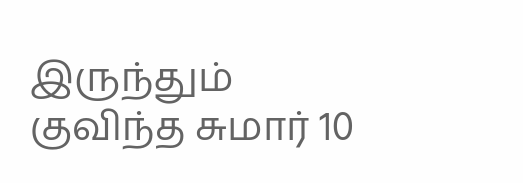இருந்தும் குவிந்த சுமார் 10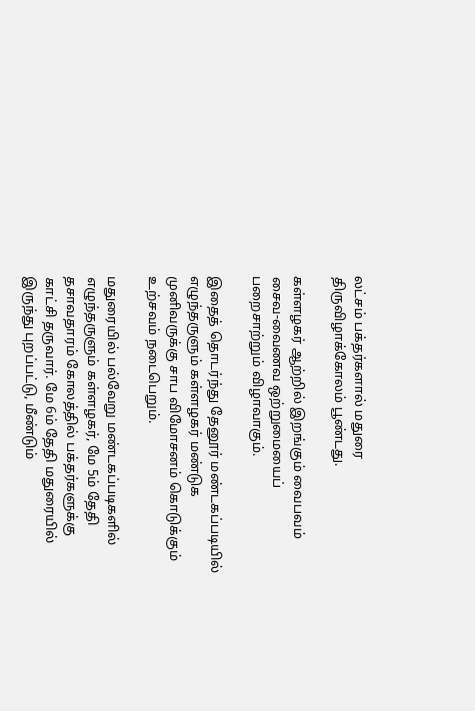லட்சம் பக்தர்களால் மதுரை திருவிழாக்கோலம் பூண்டது.

கள்ளழகர் ஆற்றில் இறங்கும் வைபவம் சைவ-வைணவ ஒற்றுமையைப் பறைசாற்றும் விழாவாகும்.

இதைத் தொடர்ந்து தேனூர் மண்டகப்படியில் எழுந்தருளும் கள்ளழகர் மண்டுக முனிவருக்கு சாப விமோசனம் கொடுக்கும் உற்சவம் நடைபெறும்.

மதுரையில் பல்வேறு மண்டகப்படிகளில் எழுந்தருளும் கள்ளழகர், மே 5ம் தேதி தசாவதாரம் கோலத்தில் பக்தர்களுக்கு காட்சி தருவார். மே 6ம் தேதி மதுரையில் இருந்து புறப்பட்டு, மீண்டும்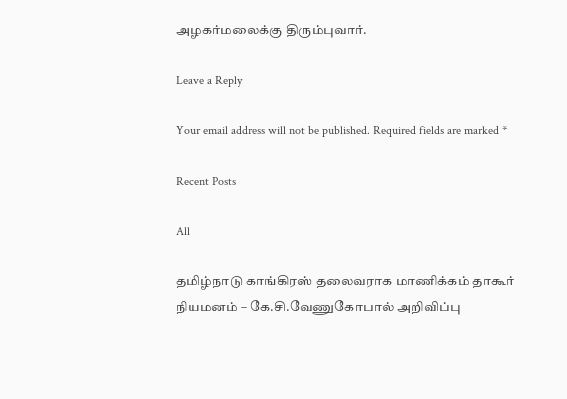அழகர்மலைக்கு திரும்புவார்.

Leave a Reply

Your email address will not be published. Required fields are marked *

Recent Posts

All

தமிழ்நாடு காங்கிரஸ் தலைவராக மாணிக்கம் தாகூர் நியமனம் – கே.சி.வேணுகோபால் அறிவிப்பு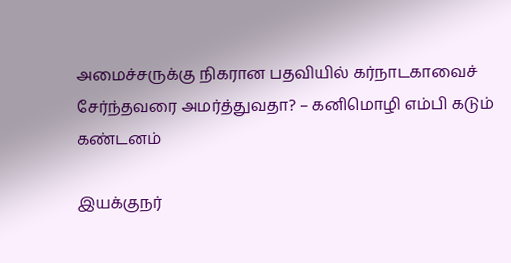அமைச்சருக்கு நிகரான பதவியில் கர்நாடகாவைச் சேர்ந்தவரை அமர்த்துவதா? – கனிமொழி எம்பி கடும் கண்டனம்

இயக்குநர்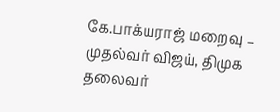கே.பாக்யராஜ் மறைவு – முதல்வர் விஜய், திமுக தலைவர்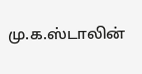மு.க.ஸ்டாலின்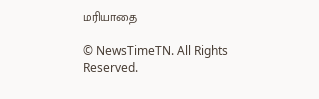மரியாதை

© NewsTimeTN. All Rights Reserved.